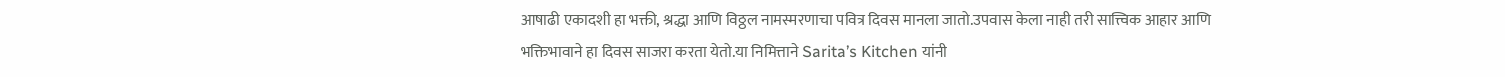आषाढी एकादशी हा भक्ती, श्रद्धा आणि विठ्ठल नामस्मरणाचा पवित्र दिवस मानला जातो.उपवास केला नाही तरी सात्त्विक आहार आणि भक्तिभावाने हा दिवस साजरा करता येतो.या निमित्ताने Sarita’s Kitchen यांनी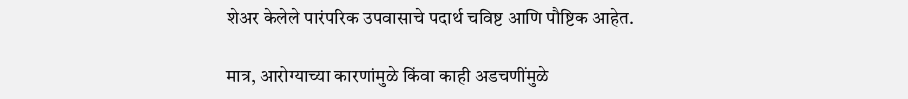शेअर केलेले पारंपरिक उपवासाचे पदार्थ चविष्ट आणि पौष्टिक आहेत.

मात्र, आरोग्याच्या कारणांमुळे किंवा काही अडचणींमुळे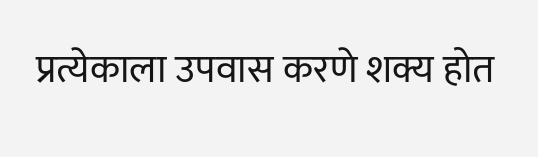प्रत्येकाला उपवास करणे शक्य होत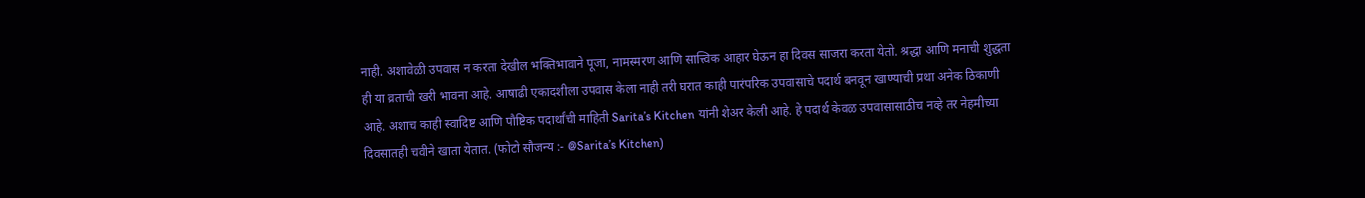नाही. अशावेळी उपवास न करता देखील भक्तिभावाने पूजा, नामस्मरण आणि सात्त्विक आहार घेऊन हा दिवस साजरा करता येतो. श्रद्धा आणि मनाची शुद्धता ही या व्रताची खरी भावना आहे. आषाढी एकादशीला उपवास केला नाही तरी घरात काही पारंपरिक उपवासाचे पदार्थ बनवून खाण्याची प्रथा अनेक ठिकाणी आहे. अशाच काही स्वादिष्ट आणि पौष्टिक पदार्थांची माहिती Sarita’s Kitchen यांनी शेअर केली आहे. हे पदार्थ केवळ उपवासासाठीच नव्हे तर नेहमीच्या दिवसातही चवीने खाता येतात. (फोटो सौजन्य :- @Sarita’s Kitchen)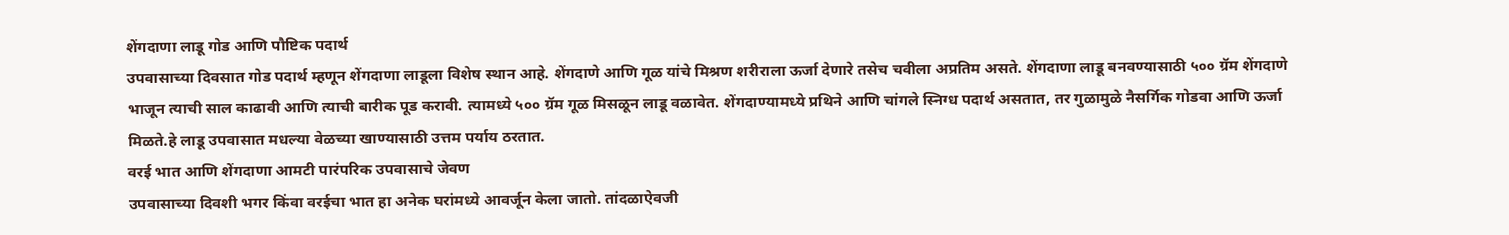शेंगदाणा लाडू गोड आणि पौष्टिक पदार्थ
उपवासाच्या दिवसात गोड पदार्थ म्हणून शेंगदाणा लाडूला विशेष स्थान आहे. शेंगदाणे आणि गूळ यांचे मिश्रण शरीराला ऊर्जा देणारे तसेच चवीला अप्रतिम असते. शेंगदाणा लाडू बनवण्यासाठी ५०० ग्रॅम शेंगदाणे भाजून त्याची साल काढावी आणि त्याची बारीक पूड करावी. त्यामध्ये ५०० ग्रॅम गूळ मिसळून लाडू वळावेत. शेंगदाण्यामध्ये प्रथिने आणि चांगले स्निग्ध पदार्थ असतात, तर गुळामुळे नैसर्गिक गोडवा आणि ऊर्जा मिळते.हे लाडू उपवासात मधल्या वेळच्या खाण्यासाठी उत्तम पर्याय ठरतात.
वरई भात आणि शेंगदाणा आमटी पारंपरिक उपवासाचे जेवण
उपवासाच्या दिवशी भगर किंवा वरईचा भात हा अनेक घरांमध्ये आवर्जून केला जातो. तांदळाऐवजी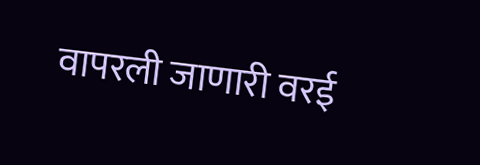वापरली जाणारी वरई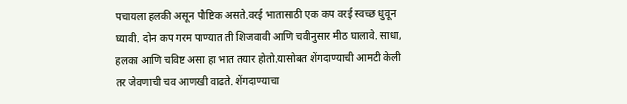पचायला हलकी असून पौष्टिक असते.वरई भातासाठी एक कप वरई स्वच्छ धुवून घ्यावी. दोन कप गरम पाण्यात ती शिजवावी आणि चवीनुसार मीठ घालावे. साधा, हलका आणि चविष्ट असा हा भात तयार होतो.यासोबत शेंगदाण्याची आमटी केली तर जेवणाची चव आणखी वाढते. शेंगदाण्याचा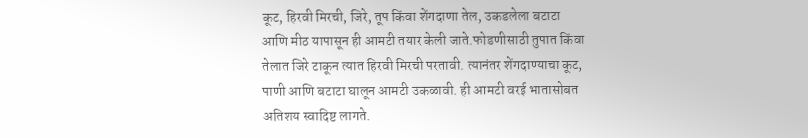कूट, हिरवी मिरची, जिरे, तूप किंवा शेंगदाणा तेल, उकडलेला बटाटा आणि मीठ यापासून ही आमटी तयार केली जाते.फोडणीसाठी तुपात किंवा तेलात जिरे टाकून त्यात हिरवी मिरची परतावी. त्यानंतर शेंगदाण्याचा कूट, पाणी आणि बटाटा घालून आमटी उकळावी. ही आमटी वरई भातासोबत अतिशय स्वादिष्ट लागते.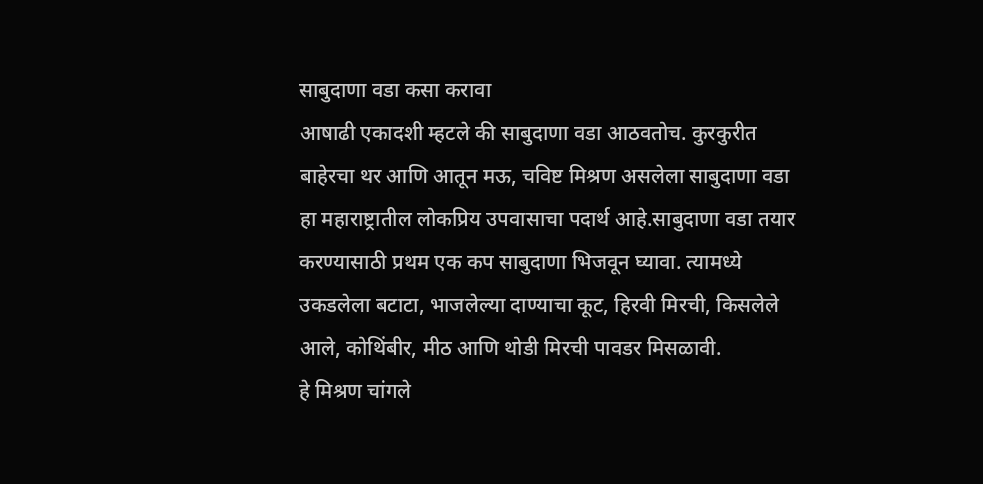साबुदाणा वडा कसा करावा
आषाढी एकादशी म्हटले की साबुदाणा वडा आठवतोच. कुरकुरीत बाहेरचा थर आणि आतून मऊ, चविष्ट मिश्रण असलेला साबुदाणा वडा हा महाराष्ट्रातील लोकप्रिय उपवासाचा पदार्थ आहे.साबुदाणा वडा तयार करण्यासाठी प्रथम एक कप साबुदाणा भिजवून घ्यावा. त्यामध्ये उकडलेला बटाटा, भाजलेल्या दाण्याचा कूट, हिरवी मिरची, किसलेले आले, कोथिंबीर, मीठ आणि थोडी मिरची पावडर मिसळावी.
हे मिश्रण चांगले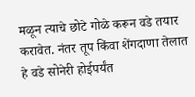मळून त्याचे छोटे गोळे करून वडे तयार करावेत. नंतर तूप किंवा शेंगदाणा तेलात हे वडे सोनेरी होईपर्यंत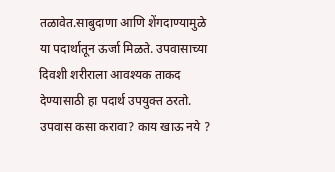तळावेत.साबुदाणा आणि शेंगदाण्यामुळे या पदार्थातून ऊर्जा मिळते. उपवासाच्या दिवशी शरीराला आवश्यक ताकद देण्यासाठी हा पदार्थ उपयुक्त ठरतो.
उपवास कसा करावा? काय खाऊ नये ?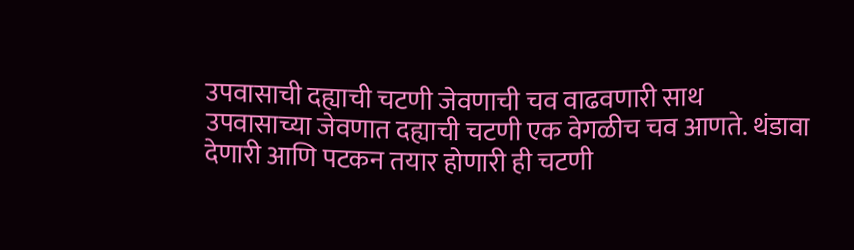उपवासाची दह्याची चटणी जेवणाची चव वाढवणारी साथ
उपवासाच्या जेवणात दह्याची चटणी एक वेगळीच चव आणते. थंडावा देणारी आणि पटकन तयार होणारी ही चटणी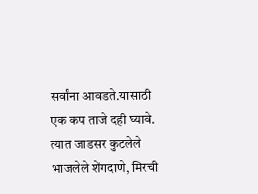सर्वांना आवडते.यासाठी एक कप ताजे दही घ्यावे. त्यात जाडसर कुटलेले भाजलेले शेंगदाणे, मिरची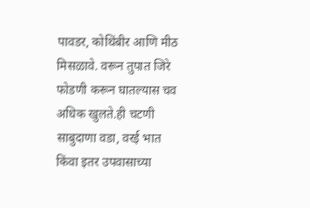पावडर, कोथिंबीर आणि मीठ मिसळावे. वरून तुपात जिरे फोडणी करून घातल्यास चव अधिक खुलते.ही चटणी साबुदाणा वडा, वरई भात किंवा इतर उपवासाच्या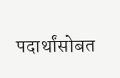पदार्थांसोबत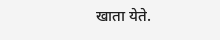खाता येते.